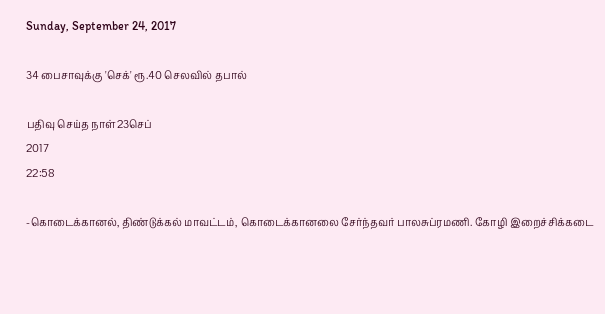Sunday, September 24, 2017

34 பைசாவுக்கு 'செக்' ரூ.40 செலவில் தபால்

பதிவு செய்த நாள்23செப்
2017
22:58

-கொடைக்கானல், திண்டுக்கல் மாவட்டம், கொடைக்கானலை சேர்ந்தவர் பாலசுப்ரமணி. கோழி இறைச்சிக்கடை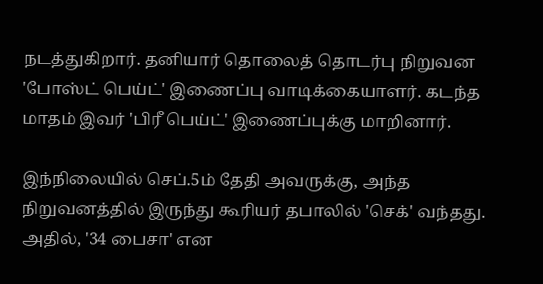நடத்துகிறார். தனியார் தொலைத் தொடர்பு நிறுவன 'போஸ்ட் பெய்ட்' இணைப்பு வாடிக்கையாளர். கடந்த மாதம் இவர் 'பிரீ பெய்ட்' இணைப்புக்கு மாறினார்.

இந்நிலையில் செப்.5ம் தேதி அவருக்கு, அந்த நிறுவனத்தில் இருந்து கூரியர் தபாலில் 'செக்' வந்தது. அதில், '34 பைசா' என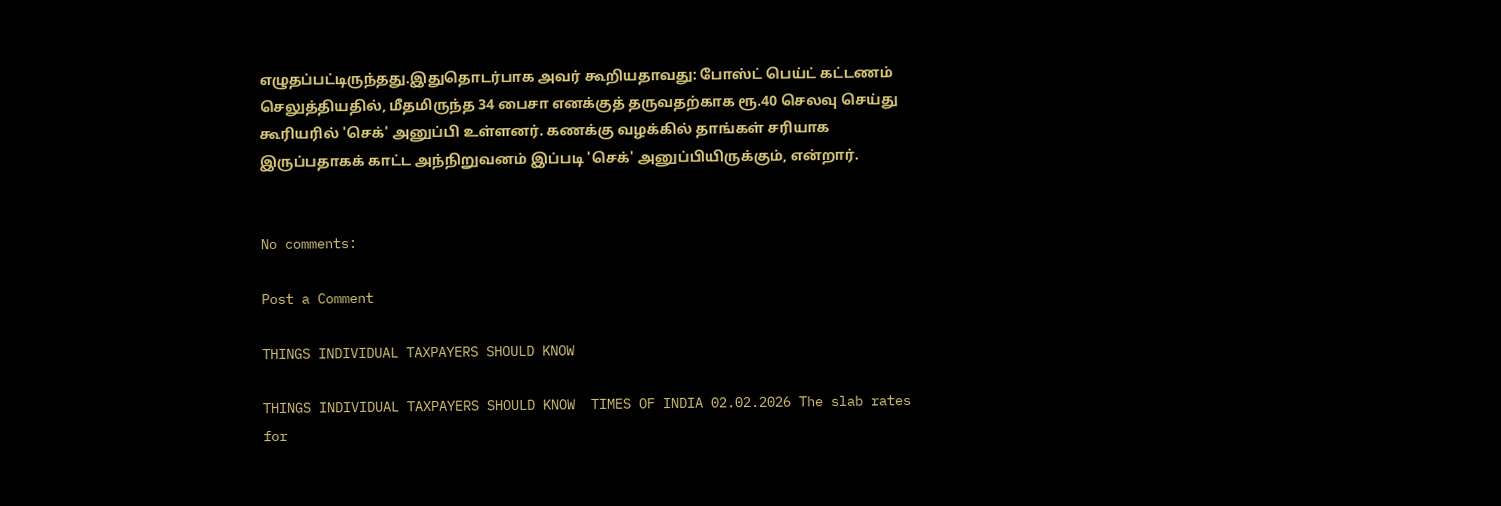எழுதப்பட்டிருந்தது.இதுதொடர்பாக அவர் கூறியதாவது: போஸ்ட் பெய்ட் கட்டணம் செலுத்தியதில், மீதமிருந்த 34 பைசா எனக்குத் தருவதற்காக ரூ.40 செலவு செய்து கூரியரில் 'செக்' அனுப்பி உள்ளனர். கணக்கு வழக்கில் தாங்கள் சரியாக இருப்பதாகக் காட்ட அந்நிறுவனம் இப்படி 'செக்' அனுப்பியிருக்கும், என்றார்.


No comments:

Post a Comment

THINGS INDIVIDUAL TAXPAYERS SHOULD KNOW

THINGS INDIVIDUAL TAXPAYERS SHOULD KNOW  TIMES OF INDIA 02.02.2026 The slab rates for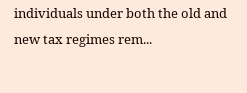individuals under both the old and new tax regimes rem...